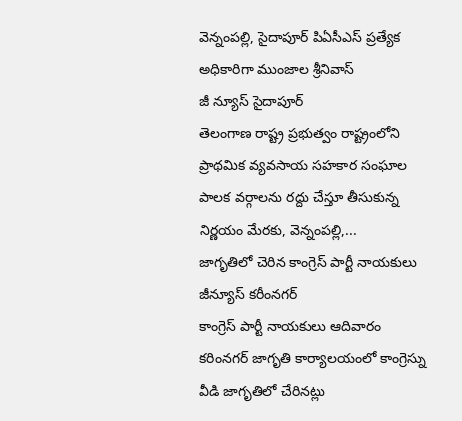వెన్నంపల్లి, సైదాపూర్ పిఏసీఎస్ ప్రత్యేక అధికారిగా ముంజాల శ్రీనివాస్
జీ న్యూస్ సైదాపూర్
తెలంగాణ రాష్ట్ర ప్రభుత్వం రాష్ట్రంలోని ప్రాథమిక వ్యవసాయ సహకార సంఘాల పాలక వర్గాలను రద్దు చేస్తూ తీసుకున్న నిర్ణయం మేరకు, వెన్నంపల్లి,...
జాగృతిలో చెరిన కాంగ్రెస్ పార్టీ నాయకులు
జీన్యూస్ కరీంనగర్
కాంగ్రెస్ పార్టీ నాయకులు ఆదివారం కరింనగర్ జాగృతి కార్యాలయంలో కాంగ్రెస్ను వీడి జాగృతిలో చేరినట్లు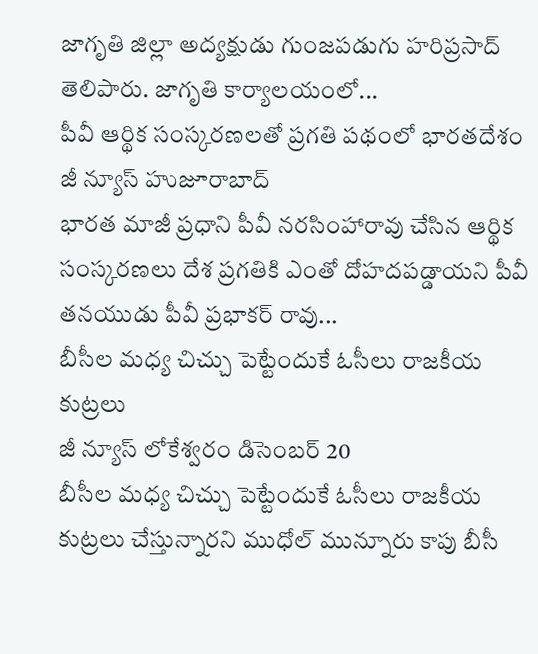జాగృతి జిల్లా అద్యక్షుడు గుంజపడుగు హరిప్రసాద్ తెలిపారు. జాగృతి కార్యాలయంలో...
పీవీ ఆర్థిక సంస్కరణలతో ప్రగతి పథంలో భారతదేశం
జీ న్యూస్ హుజూరాబాద్
భారత మాజీ ప్రధాని పీవీ నరసింహారావు చేసిన ఆర్థిక సంస్కరణలు దేశ ప్రగతికి ఎంతో దోహదపడ్డాయని పీవీ తనయుడు పీవీ ప్రభాకర్ రావు...
బీసీల మధ్య చిచ్చు పెట్టేందుకే ఓసీలు రాజకీయ కుట్రలు
జీ న్యూస్ లోకేశ్వరం డిసెంబర్ 20
బీసీల మధ్య చిచ్చు పెట్టేందుకే ఓసీలు రాజకీయ కుట్రలు చేస్తున్నారని ముధోల్ మున్నూరు కాపు బీసీ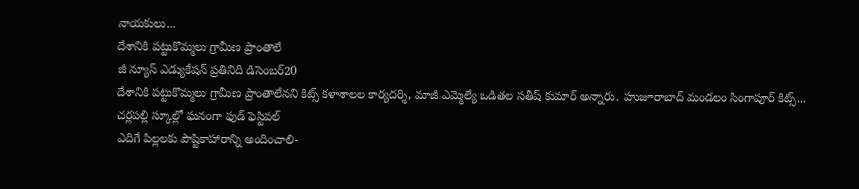నాయకులు...
దేశానికి పట్టుకొమ్మలు గ్రామీణ ప్రాంతాలే
జీ న్యూస్ ఎడ్యుకేషన్ ప్రతినిది డిసెంబర్20
దేశానికి పట్టుకొమ్మలు గ్రామీణ ప్రాంతాలేనని కిట్స్ కళాశాలల కార్యదర్శి, మాజీ ఎమ్మెల్యే ఒడితల సతీష్ కుమార్ అన్నారు. హుజూరాబాద్ మండలం సింగాపూర్ కిట్స్...
చర్లపల్లి స్కూల్లో ఘనంగా ఫుడ్ ఫెస్టివల్
ఎదిగే పిల్లలకు పౌష్టికాహారాన్ని అందించాలి-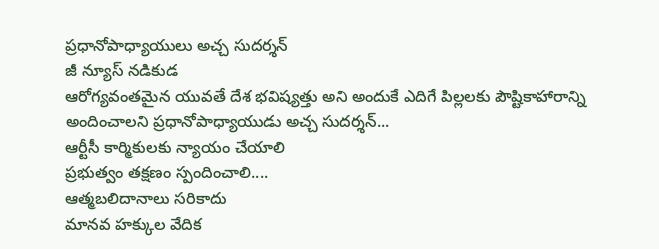ప్రధానోపాధ్యాయులు అచ్చ సుదర్శన్
జీ న్యూస్ నడికుడ
ఆరోగ్యవంతమైన యువతే దేశ భవిష్యత్తు అని అందుకే ఎదిగే పిల్లలకు పౌష్టికాహారాన్ని అందించాలని ప్రధానోపాధ్యాయుడు అచ్చ సుదర్శన్...
ఆర్టీసీ కార్మికులకు న్యాయం చేయాలి
ప్రభుత్వం తక్షణం స్పందించాలి....
ఆత్మబలిదానాలు సరికాదు
మానవ హక్కుల వేదిక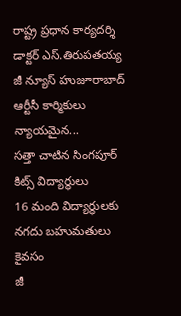రాష్ట్ర ప్రధాన కార్యదర్శి డాక్టర్ ఎస్.తిరుపతయ్య
జీ న్యూస్ హుజూరాబాద్
ఆర్టీసీ కార్మికులు న్యాయమైన...
సత్తా చాటిన సింగపూర్ కిట్స్ విద్యార్థులు
16 మంది విద్యార్థులకు నగదు బహుమతులు కైవసం
జీ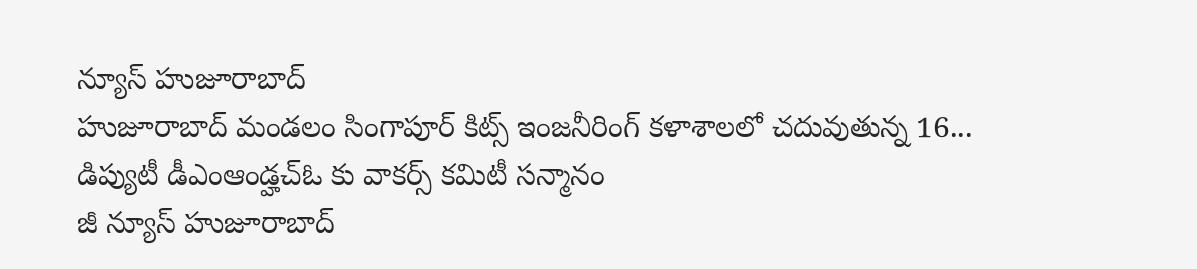న్యూస్ హుజూరాబాద్
హుజూరాబాద్ మండలం సింగాపూర్ కిట్స్ ఇంజనీరింగ్ కళాశాలలో చదువుతున్న 16...
డిప్యుటీ డీఎంఆండ్హచ్ఓ కు వాకర్స్ కమిటీ సన్మానం
జీ న్యూస్ హుజూరాబాద్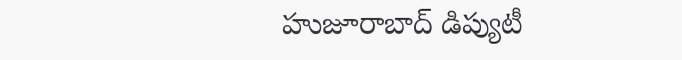హుజూరాబాద్ డిప్యుటీ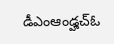డీఎంఆండ్హచ్ఓ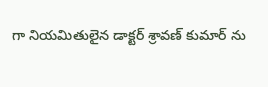గా నియమితులైన డాక్టర్ శ్రావణ్ కుమార్ ను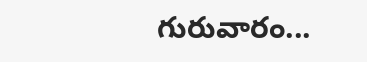గురువారం...